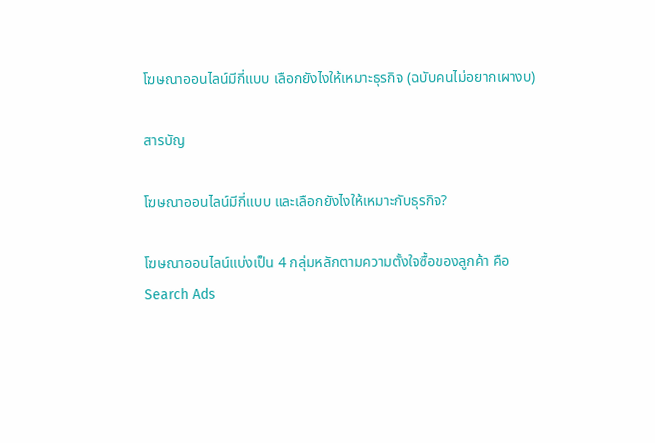โฆษณาออนไลน์มีกี่แบบ เลือกยังไงให้เหมาะธุรกิจ (ฉบับคนไม่อยากเผางบ)

สารบัญ

โฆษณาออนไลน์มีกี่แบบ และเลือกยังไงให้เหมาะกับธุรกิจ?

โฆษณาออนไลน์แบ่งเป็น 4 กลุ่มหลักตามความตั้งใจซื้อของลูกค้า คือ
Search Ads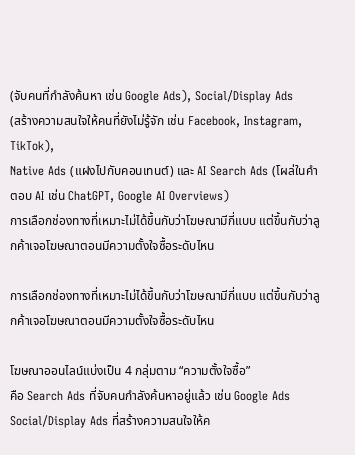(จับคนที่กำลังค้นหา เช่น Google Ads), Social/Display Ads
(สร้างความสนใจให้คนที่ยังไม่รู้จัก เช่น Facebook, Instagram, TikTok),
Native Ads (แฝงไปกับคอนเทนต์) และ AI Search Ads (โผล่ในคำตอบ AI เช่น ChatGPT, Google AI Overviews)
การเลือกช่องทางที่เหมาะไม่ได้ขึ้นกับว่าโฆษณามีกี่แบบ แต่ขึ้นกับว่าลูกค้าเจอโฆษณาตอนมีความตั้งใจซื้อระดับไหน

การเลือกช่องทางที่เหมาะไม่ได้ขึ้นกับว่าโฆษณามีกี่แบบ แต่ขึ้นกับว่าลูกค้าเจอโฆษณาตอนมีความตั้งใจซื้อระดับไหน

โฆษณาออนไลน์แบ่งเป็น 4 กลุ่มตาม “ความตั้งใจซื้อ”
คือ Search Ads ที่จับคนกำลังค้นหาอยู่แล้ว เช่น Google Ads
Social/Display Ads ที่สร้างความสนใจให้ค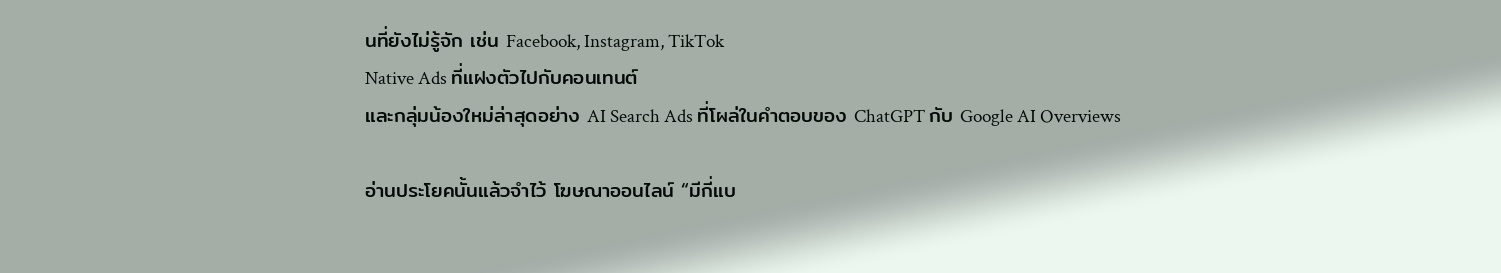นที่ยังไม่รู้จัก เช่น Facebook, Instagram, TikTok
Native Ads ที่แฝงตัวไปกับคอนเทนต์
และกลุ่มน้องใหม่ล่าสุดอย่าง AI Search Ads ที่โผล่ในคำตอบของ ChatGPT กับ Google AI Overviews

อ่านประโยคนั้นแล้วจำไว้ โฆษณาออนไลน์ “มีกี่แบ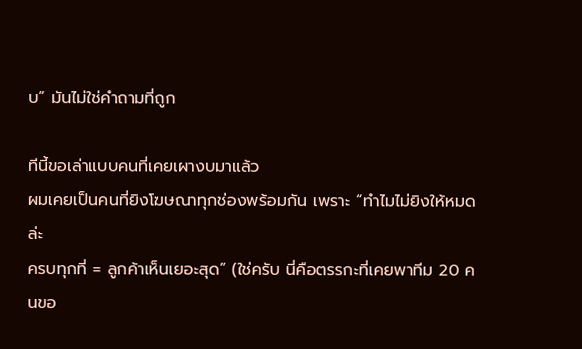บ” มันไม่ใช่คำถามที่ถูก

ทีนี้ขอเล่าแบบคนที่เคยเผางบมาแล้ว
ผมเคยเป็นคนที่ยิงโฆษณาทุกช่องพร้อมกัน เพราะ “ทำไมไม่ยิงให้หมดล่ะ
ครบทุกที่ = ลูกค้าเห็นเยอะสุด” (ใช่ครับ นี่คือตรรกะที่เคยพาทีม 20 คนขอ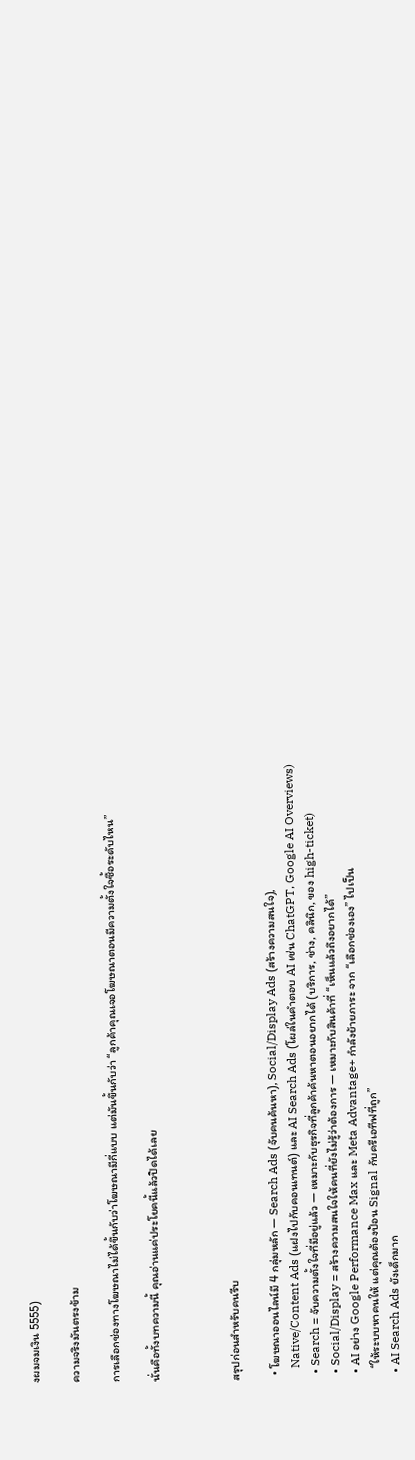งผมจมเงิน 5555)

ความจริงมันตรงข้าม

การเลือกช่องทางโฆษณาไม่ได้ขึ้นกับว่าโฆษณามีกี่แบบ แต่มันขึ้นกับว่า “ลูกค้าคุณเจอโฆษณาตอนมีความตั้งใจซื้อระดับไหน”

นั่นคือทั้งบทความนี้ คุณอ่านแค่ประโยคนี้แล้วปิดได้เลย



สรุปก่อนสำหรับคนรีบ

  • โฆษณาออนไลน์มี 4 กลุ่มหลัก — Search Ads (จับคนค้นหา), Social/Display Ads (สร้างความสนใจ),
    Native/Content Ads (แฝงไปกับคอนเทนต์) และ AI Search Ads (โผล่ในคำตอบ AI เช่น ChatGPT, Google AI Overviews)
  • Search = จับความตั้งใจที่มีอยู่แล้ว — เหมาะกับธุรกิจที่ลูกค้าค้นหาตอนอยากได้ (บริการ, ช่าง, คลินิก, ของ high-ticket)
  • Social/Display = สร้างความสนใจให้คนที่ยังไม่รู้ว่าต้องการ — เหมาะกับสินค้าที่ “เห็นแล้วถึงอยากได้”
  • AI อย่าง Google Performance Max และ Meta Advantage+ กำลังย้ายภาระ จาก “เลือกช่องเอง” ไปเป็น
    “ให้ระบบหาคนให้ แต่คุณต้องป้อน Signal กับครีเอทีฟที่ถูก”
  • AI Search Ads ยังเด็กมาก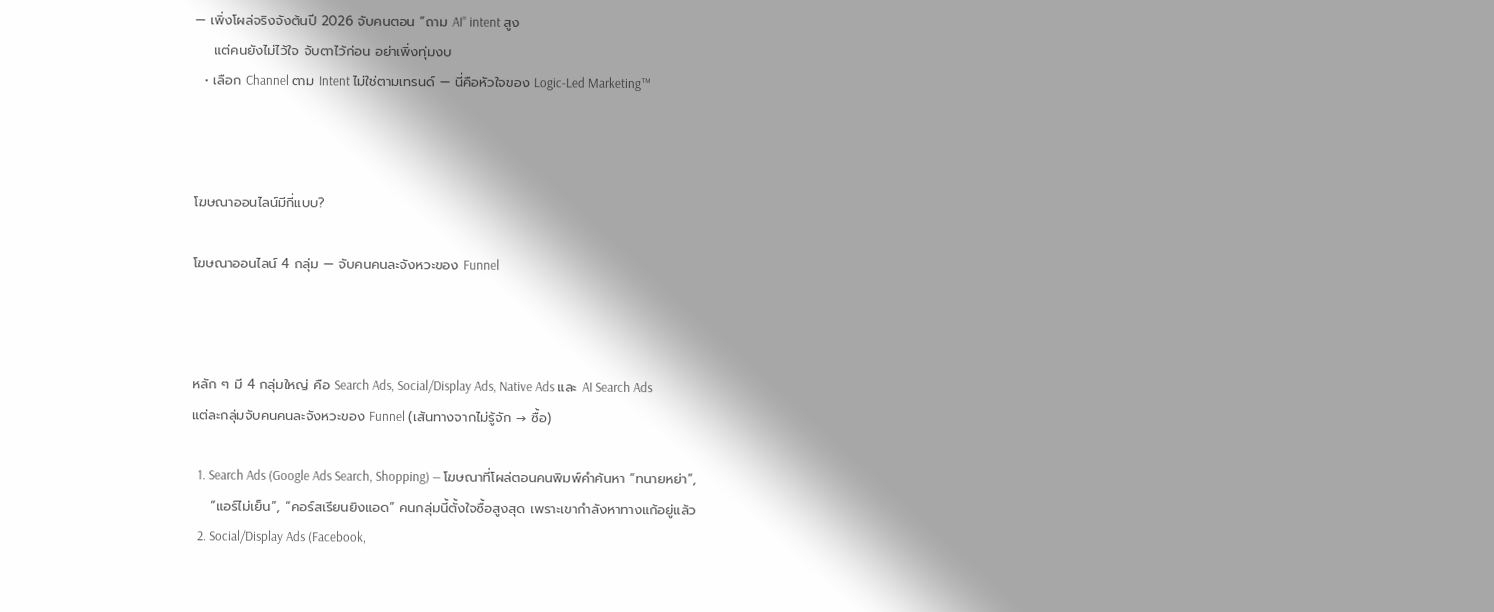— เพิ่งโผล่จริงจังต้นปี 2026 จับคนตอน “ถาม AI” intent สูง
    แต่คนยังไม่ไว้ใจ จับตาไว้ก่อน อย่าเพิ่งทุ่มงบ
  • เลือก Channel ตาม Intent ไม่ใช่ตามเทรนด์ — นี่คือหัวใจของ Logic-Led Marketing™



โฆษณาออนไลน์มีกี่แบบ?

โฆษณาออนไลน์ 4 กลุ่ม — จับคนคนละจังหวะของ Funnel



หลัก ๆ มี 4 กลุ่มใหญ่ คือ Search Ads, Social/Display Ads, Native Ads และ AI Search Ads
แต่ละกลุ่มจับคนคนละจังหวะของ Funnel (เส้นทางจากไม่รู้จัก → ซื้อ)

  1. Search Ads (Google Ads Search, Shopping) — โฆษณาที่โผล่ตอนคนพิมพ์คำค้นหา “ทนายหย่า”,
    “แอร์ไม่เย็น”, “คอร์สเรียนยิงแอด” คนกลุ่มนี้ตั้งใจซื้อสูงสุด เพราะเขากำลังหาทางแก้อยู่แล้ว
  2. Social/Display Ads (Facebook,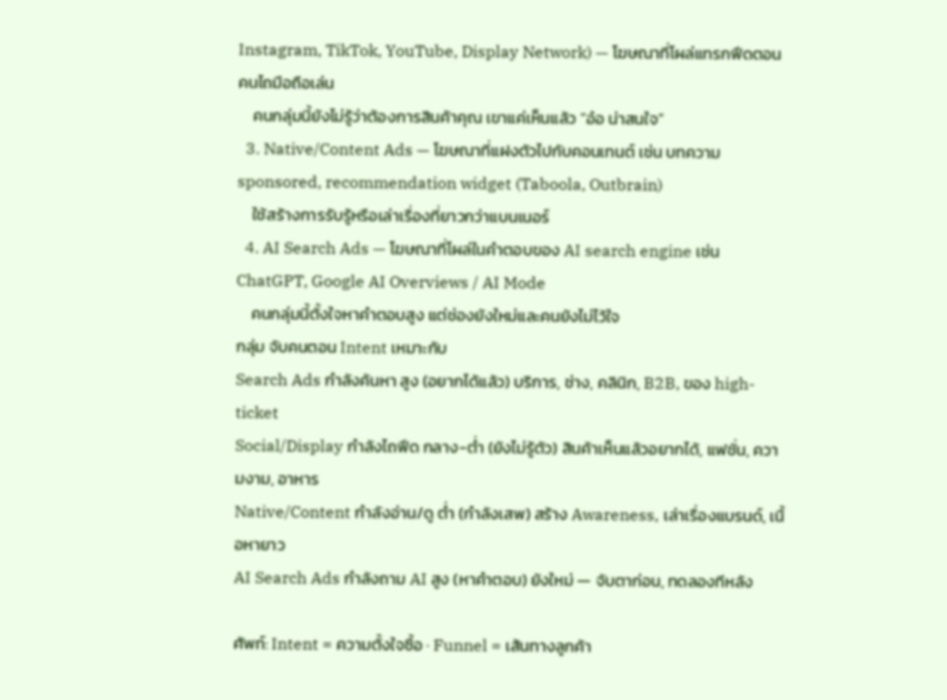Instagram, TikTok, YouTube, Display Network) — โฆษณาที่โผล่แทรกฟีดตอนคนไถมือถือเล่น
    คนกลุ่มนี้ยังไม่รู้ว่าต้องการสินค้าคุณ เขาแค่เห็นแล้ว “อ๋อ น่าสนใจ”
  3. Native/Content Ads — โฆษณาที่แฝงตัวไปกับคอนเทนต์ เช่น บทความ sponsored, recommendation widget (Taboola, Outbrain)
    ใช้สร้างการรับรู้หรือเล่าเรื่องที่ยาวกว่าแบนเนอร์
  4. AI Search Ads — โฆษณาที่โผล่ในคำตอบของ AI search engine เช่น ChatGPT, Google AI Overviews / AI Mode
    คนกลุ่มนี้ตั้งใจหาคำตอบสูง แต่ช่องยังใหม่และคนยังไม่ไว้ใจ
กลุ่ม จับคนตอน Intent เหมาะกับ
Search Ads กำลังค้นหา สูง (อยากได้แล้ว) บริการ, ช่าง, คลินิก, B2B, ของ high-ticket
Social/Display กำลังไถฟีด กลาง-ต่ำ (ยังไม่รู้ตัว) สินค้าเห็นแล้วอยากได้, แฟชั่น, ความงาม, อาหาร
Native/Content กำลังอ่าน/ดู ต่ำ (กำลังเสพ) สร้าง Awareness, เล่าเรื่องแบรนด์, เนื้อหายาว
AI Search Ads กำลังถาม AI สูง (หาคำตอบ) ยังใหม่ — จับตาก่อน, ทดลองทีหลัง

ศัพท์: Intent = ความตั้งใจซื้อ · Funnel = เส้นทางลูกค้า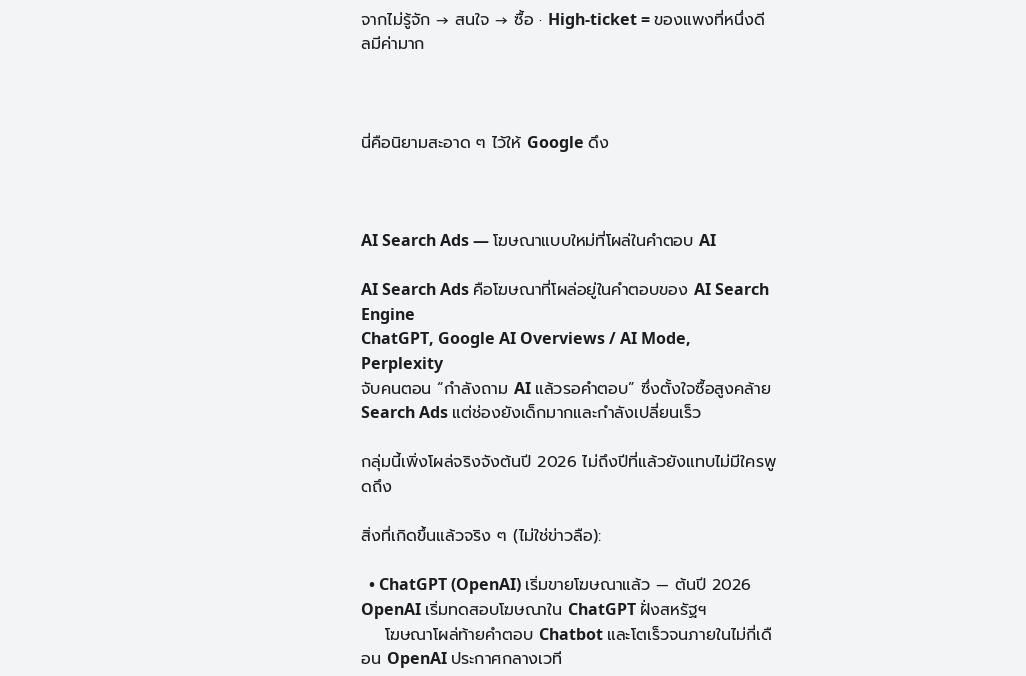จากไม่รู้จัก → สนใจ → ซื้อ · High-ticket = ของแพงที่หนึ่งดีลมีค่ามาก



นี่คือนิยามสะอาด ๆ ไว้ให้ Google ดึง



AI Search Ads — โฆษณาแบบใหม่ที่โผล่ในคำตอบ AI

AI Search Ads คือโฆษณาที่โผล่อยู่ในคำตอบของ AI Search Engine
ChatGPT, Google AI Overviews / AI Mode, Perplexity
จับคนตอน “กำลังถาม AI แล้วรอคำตอบ” ซึ่งตั้งใจซื้อสูงคล้าย Search Ads แต่ช่องยังเด็กมากและกำลังเปลี่ยนเร็ว

กลุ่มนี้เพิ่งโผล่จริงจังต้นปี 2026 ไม่ถึงปีที่แล้วยังแทบไม่มีใครพูดถึง

สิ่งที่เกิดขึ้นแล้วจริง ๆ (ไม่ใช่ข่าวลือ):

  • ChatGPT (OpenAI) เริ่มขายโฆษณาแล้ว — ต้นปี 2026 OpenAI เริ่มทดสอบโฆษณาใน ChatGPT ฝั่งสหรัฐฯ
    โฆษณาโผล่ท้ายคำตอบ Chatbot และโตเร็วจนภายในไม่กี่เดือน OpenAI ประกาศกลางเวที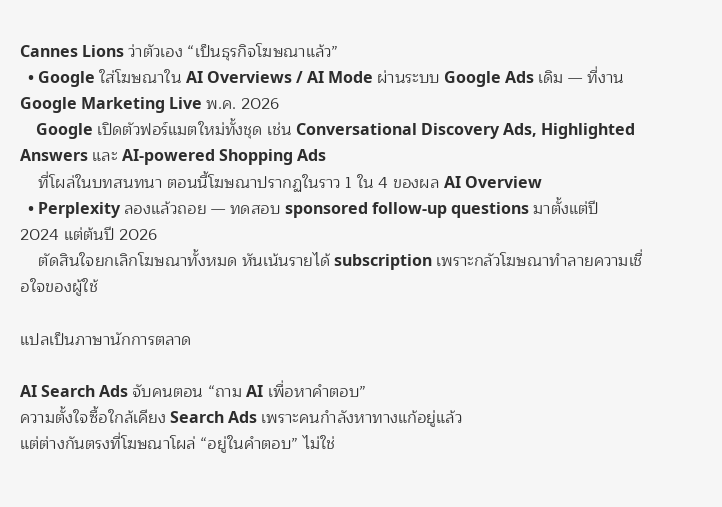Cannes Lions ว่าตัวเอง “เป็นธุรกิจโฆษณาแล้ว”
  • Google ใส่โฆษณาใน AI Overviews / AI Mode ผ่านระบบ Google Ads เดิม — ที่งาน Google Marketing Live พ.ค. 2026
    Google เปิดตัวฟอร์แมตใหม่ทั้งชุด เช่น Conversational Discovery Ads, Highlighted Answers และ AI-powered Shopping Ads
    ที่โผล่ในบทสนทนา ตอนนี้โฆษณาปรากฏในราว 1 ใน 4 ของผล AI Overview
  • Perplexity ลองแล้วถอย — ทดสอบ sponsored follow-up questions มาตั้งแต่ปี 2024 แต่ต้นปี 2026
    ตัดสินใจยกเลิกโฆษณาทั้งหมด หันเน้นรายได้ subscription เพราะกลัวโฆษณาทำลายความเชื่อใจของผู้ใช้

แปลเป็นภาษานักการตลาด

AI Search Ads จับคนตอน “ถาม AI เพื่อหาคำตอบ”
ความตั้งใจซื้อใกล้เคียง Search Ads เพราะคนกำลังหาทางแก้อยู่แล้ว
แต่ต่างกันตรงที่โฆษณาโผล่ “อยู่ในคำตอบ” ไม่ใช่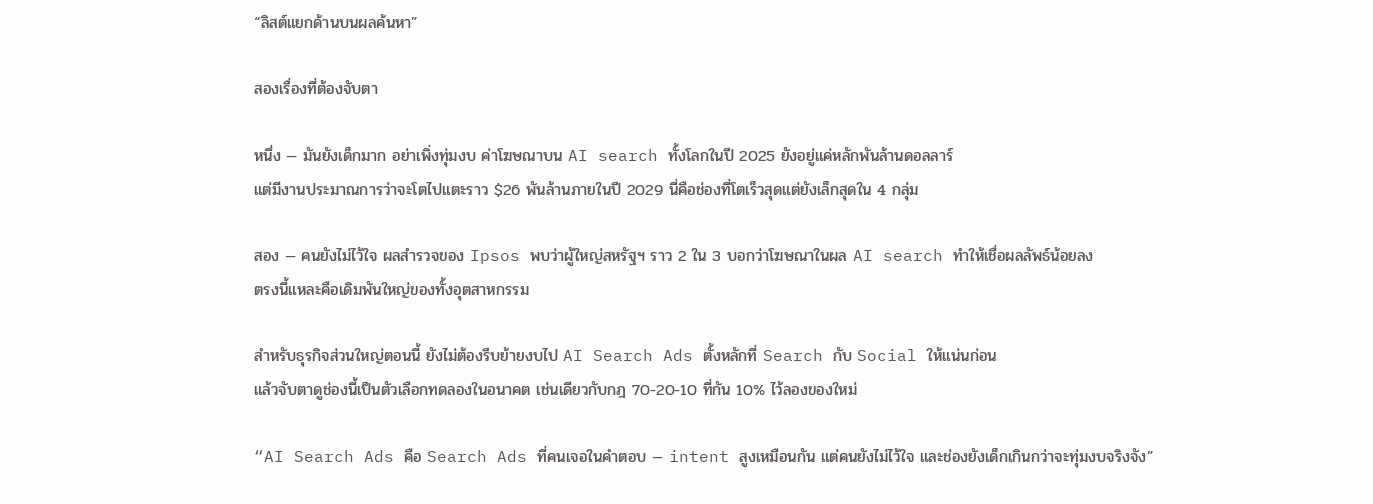“ลิสต์แยกด้านบนผลค้นหา”

สองเรื่องที่ต้องจับตา

หนึ่ง — มันยังเด็กมาก อย่าเพิ่งทุ่มงบ ค่าโฆษณาบน AI search ทั้งโลกในปี 2025 ยังอยู่แค่หลักพันล้านดอลลาร์
แต่มีงานประมาณการว่าจะโตไปแตะราว $26 พันล้านภายในปี 2029 นี่คือช่องที่โตเร็วสุดแต่ยังเล็กสุดใน 4 กลุ่ม

สอง — คนยังไม่ไว้ใจ ผลสำรวจของ Ipsos พบว่าผู้ใหญ่สหรัฐฯ ราว 2 ใน 3 บอกว่าโฆษณาในผล AI search ทำให้เชื่อผลลัพธ์น้อยลง
ตรงนี้แหละคือเดิมพันใหญ่ของทั้งอุตสาหกรรม

สำหรับธุรกิจส่วนใหญ่ตอนนี้ ยังไม่ต้องรีบย้ายงบไป AI Search Ads ตั้งหลักที่ Search กับ Social ให้แน่นก่อน
แล้วจับตาดูช่องนี้เป็นตัวเลือกทดลองในอนาคต เช่นเดียวกับกฎ 70-20-10 ที่กัน 10% ไว้ลองของใหม่

“AI Search Ads คือ Search Ads ที่คนเจอในคำตอบ — intent สูงเหมือนกัน แต่คนยังไม่ไว้ใจ และช่องยังเด็กเกินกว่าจะทุ่มงบจริงจัง”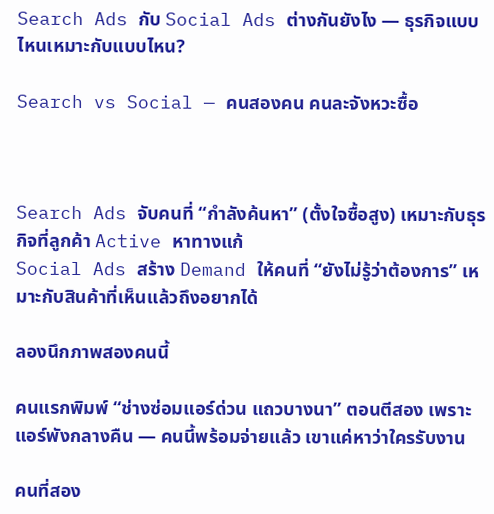Search Ads กับ Social Ads ต่างกันยังไง — ธุรกิจแบบไหนเหมาะกับแบบไหน?

Search vs Social — คนสองคน คนละจังหวะซื้อ



Search Ads จับคนที่ “กำลังค้นหา” (ตั้งใจซื้อสูง) เหมาะกับธุรกิจที่ลูกค้า Active หาทางแก้
Social Ads สร้าง Demand ให้คนที่ “ยังไม่รู้ว่าต้องการ” เหมาะกับสินค้าที่เห็นแล้วถึงอยากได้

ลองนึกภาพสองคนนี้

คนแรกพิมพ์ “ช่างซ่อมแอร์ด่วน แถวบางนา” ตอนตีสอง เพราะแอร์พังกลางคืน — คนนี้พร้อมจ่ายแล้ว เขาแค่หาว่าใครรับงาน

คนที่สอง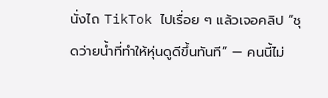นั่งไถ TikTok ไปเรื่อย ๆ แล้วเจอคลิป “ชุดว่ายน้ำที่ทำให้หุ่นดูดีขึ้นทันที” — คนนี้ไม่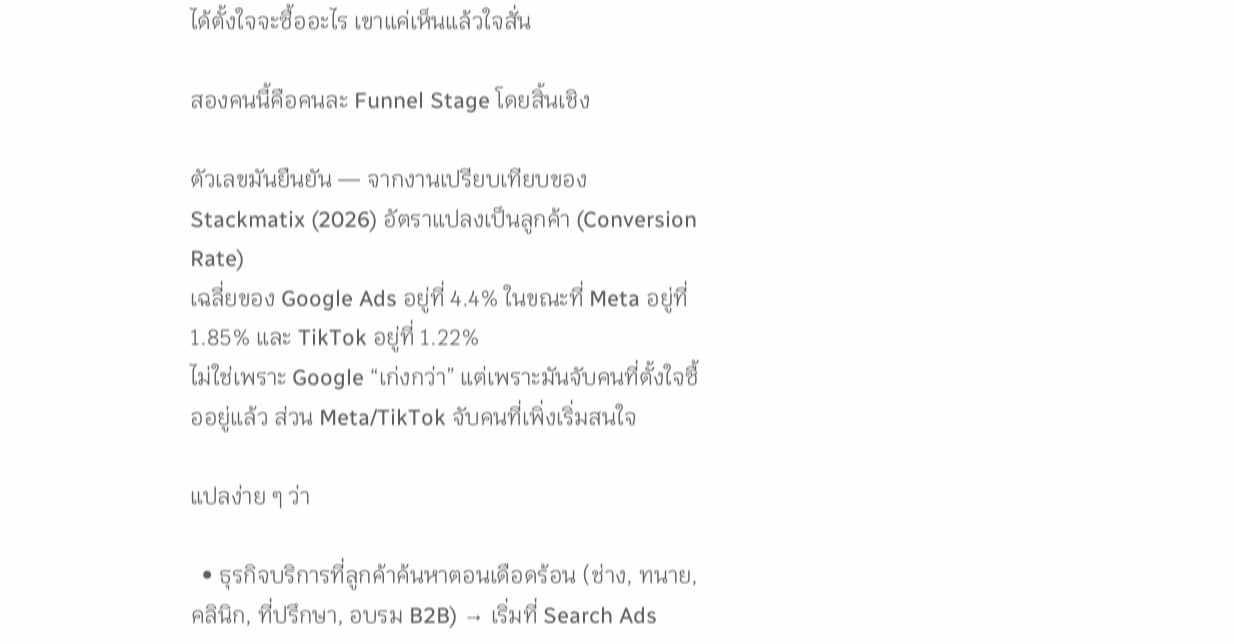ได้ตั้งใจจะซื้ออะไร เขาแค่เห็นแล้วใจสั่น

สองคนนี้คือคนละ Funnel Stage โดยสิ้นเชิง

ตัวเลขมันยืนยัน — จากงานเปรียบเทียบของ Stackmatix (2026) อัตราแปลงเป็นลูกค้า (Conversion Rate)
เฉลี่ยของ Google Ads อยู่ที่ 4.4% ในขณะที่ Meta อยู่ที่ 1.85% และ TikTok อยู่ที่ 1.22%
ไม่ใช่เพราะ Google “เก่งกว่า” แต่เพราะมันจับคนที่ตั้งใจซื้ออยู่แล้ว ส่วน Meta/TikTok จับคนที่เพิ่งเริ่มสนใจ

แปลง่าย ๆ ว่า

  • ธุรกิจบริการที่ลูกค้าค้นหาตอนเดือดร้อน (ช่าง, ทนาย, คลินิก, ที่ปรึกษา, อบรม B2B) → เริ่มที่ Search Ads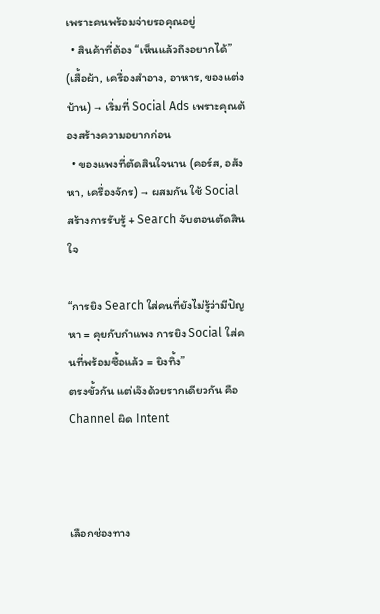เพราะคนพร้อมจ่ายรอคุณอยู่
  • สินค้าที่ต้อง “เห็นแล้วถึงอยากได้” (เสื้อผ้า, เครื่องสำอาง, อาหาร, ของแต่งบ้าน) → เริ่มที่ Social Ads เพราะคุณต้องสร้างความอยากก่อน
  • ของแพงที่ตัดสินใจนาน (คอร์ส, อสังหา, เครื่องจักร) → ผสมกัน ใช้ Social สร้างการรับรู้ + Search จับตอนตัดสินใจ

“การยิง Search ใส่คนที่ยังไม่รู้ว่ามีปัญหา = คุยกับกำแพง การยิง Social ใส่คนที่พร้อมซื้อแล้ว = ยิงทิ้ง”
ตรงขั้วกัน แต่เจ๊งด้วยรากเดียวกัน คือ Channel ผิด Intent



เลือกช่องทาง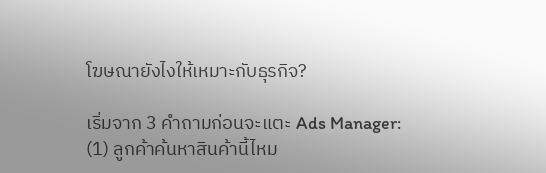โฆษณายังไงให้เหมาะกับธุรกิจ?

เริ่มจาก 3 คำถามก่อนจะแตะ Ads Manager:
(1) ลูกค้าค้นหาสินค้านี้ไหม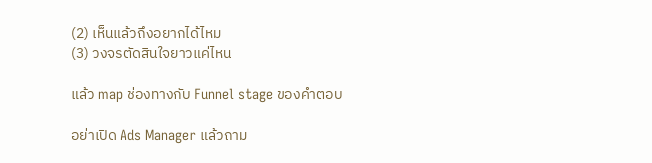(2) เห็นแล้วถึงอยากได้ไหม
(3) วงจรตัดสินใจยาวแค่ไหน

แล้ว map ช่องทางกับ Funnel stage ของคำตอบ

อย่าเปิด Ads Manager แล้วถาม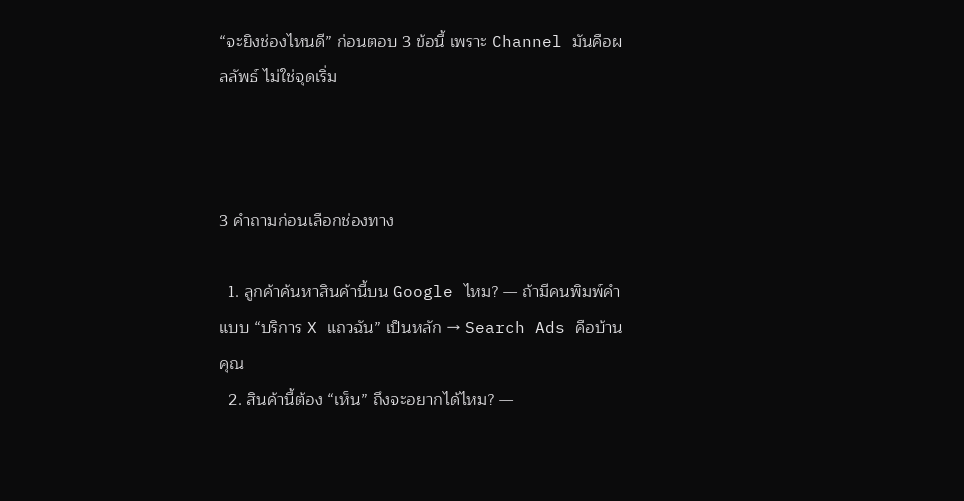“จะยิงช่องไหนดี” ก่อนตอบ 3 ข้อนี้ เพราะ Channel มันคือผลลัพธ์ ไม่ใช่จุดเริ่ม



3 คำถามก่อนเลือกช่องทาง

  1. ลูกค้าค้นหาสินค้านี้บน Google ไหม? — ถ้ามีคนพิมพ์คำแบบ “บริการ X แถวฉัน” เป็นหลัก → Search Ads คือบ้านคุณ
  2. สินค้านี้ต้อง “เห็น” ถึงจะอยากได้ไหม? —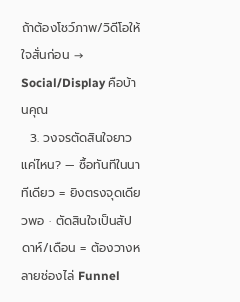ถ้าต้องโชว์ภาพ/วิดีโอให้ใจสั่นก่อน → Social/Display คือบ้านคุณ
  3. วงจรตัดสินใจยาวแค่ไหน? — ซื้อทันทีในนาทีเดียว = ยิงตรงจุดเดียวพอ · ตัดสินใจเป็นสัปดาห์/เดือน = ต้องวางหลายช่องไล่ Funnel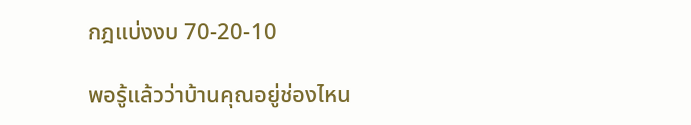กฎแบ่งงบ 70-20-10

พอรู้แล้วว่าบ้านคุณอยู่ช่องไหน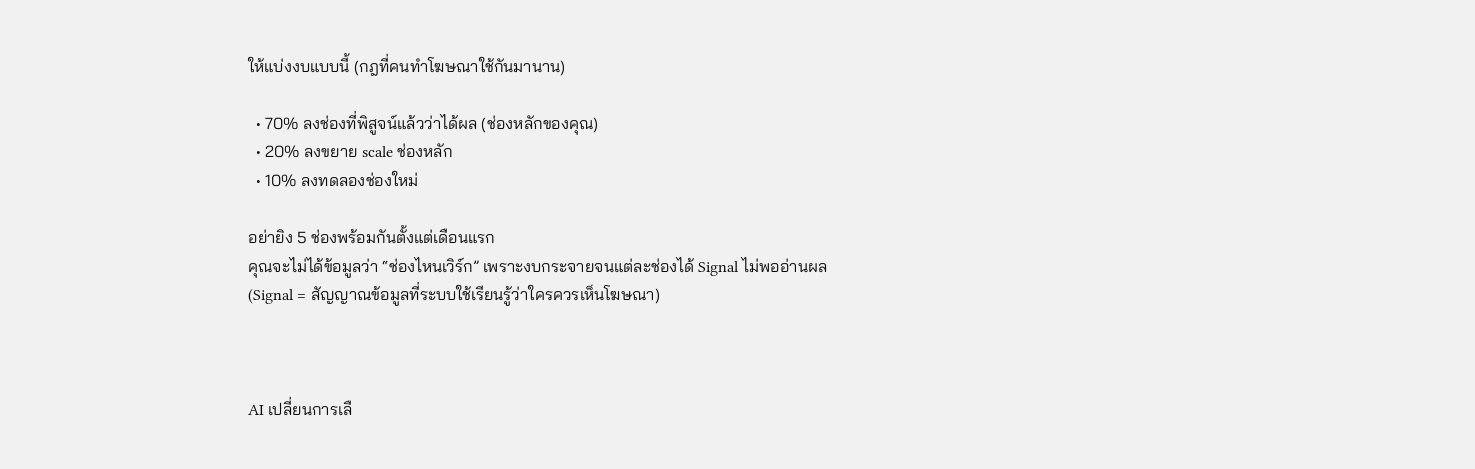ให้แบ่งงบแบบนี้ (กฎที่คนทำโฆษณาใช้กันมานาน)

  • 70% ลงช่องที่พิสูจน์แล้วว่าได้ผล (ช่องหลักของคุณ)
  • 20% ลงขยาย scale ช่องหลัก
  • 10% ลงทดลองช่องใหม่

อย่ายิง 5 ช่องพร้อมกันตั้งแต่เดือนแรก
คุณจะไม่ได้ข้อมูลว่า “ช่องไหนเวิร์ก” เพราะงบกระจายจนแต่ละช่องได้ Signal ไม่พออ่านผล
(Signal = สัญญาณข้อมูลที่ระบบใช้เรียนรู้ว่าใครควรเห็นโฆษณา)



AI เปลี่ยนการเลื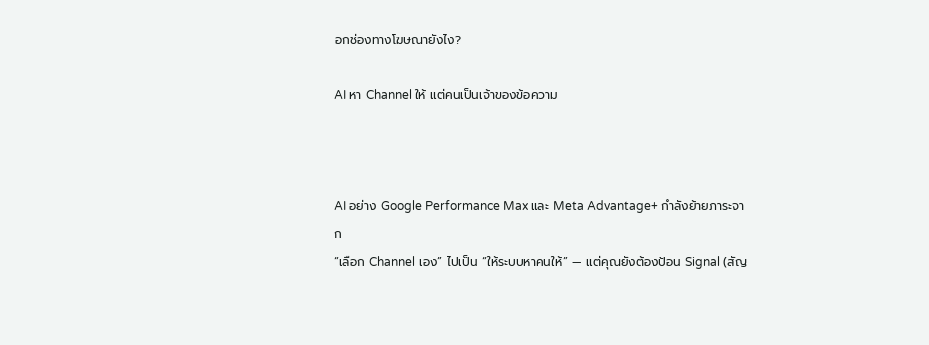อกช่องทางโฆษณายังไง?

AI หา Channel ให้ แต่คนเป็นเจ้าของข้อความ



AI อย่าง Google Performance Max และ Meta Advantage+ กำลังย้ายภาระจาก
“เลือก Channel เอง” ไปเป็น “ให้ระบบหาคนให้” — แต่คุณยังต้องป้อน Signal (สัญ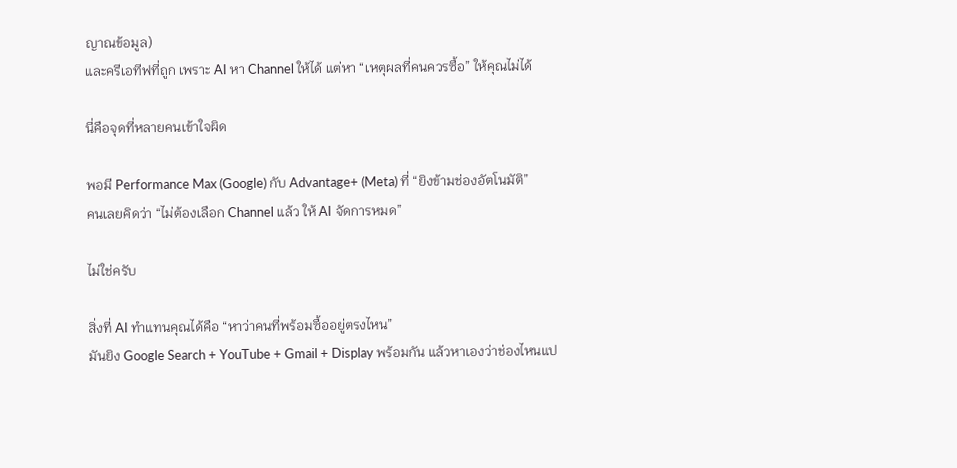ญาณข้อมูล)
และครีเอทีฟที่ถูก เพราะ AI หา Channel ให้ได้ แต่หา “เหตุผลที่คนควรซื้อ” ให้คุณไม่ได้

นี่คือจุดที่หลายคนเข้าใจผิด

พอมี Performance Max (Google) กับ Advantage+ (Meta) ที่ “ยิงข้ามช่องอัตโนมัติ”
คนเลยคิดว่า “ไม่ต้องเลือก Channel แล้ว ให้ AI จัดการหมด”

ไม่ใช่ครับ

สิ่งที่ AI ทำแทนคุณได้คือ “หาว่าคนที่พร้อมซื้ออยู่ตรงไหน”
มันยิง Google Search + YouTube + Gmail + Display พร้อมกัน แล้วหาเองว่าช่องไหนแป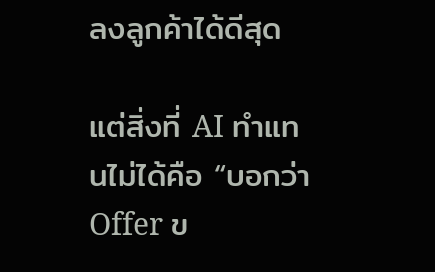ลงลูกค้าได้ดีสุด

แต่สิ่งที่ AI ทำแทนไม่ได้คือ “บอกว่า Offer ข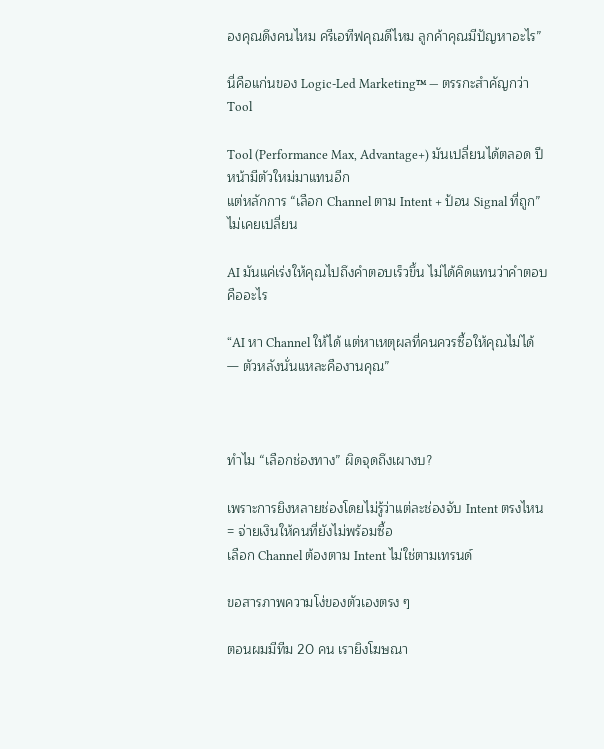องคุณดึงคนไหม ครีเอทีฟคุณดีไหม ลูกค้าคุณมีปัญหาอะไร”

นี่คือแก่นของ Logic-Led Marketing™ — ตรรกะสำคัญกว่า Tool

Tool (Performance Max, Advantage+) มันเปลี่ยนได้ตลอด ปีหน้ามีตัวใหม่มาแทนอีก
แต่หลักการ “เลือก Channel ตาม Intent + ป้อน Signal ที่ถูก” ไม่เคยเปลี่ยน

AI มันแค่เร่งให้คุณไปถึงคำตอบเร็วขึ้น ไม่ได้คิดแทนว่าคำตอบคืออะไร

“AI หา Channel ให้ได้ แต่หาเหตุผลที่คนควรซื้อให้คุณไม่ได้ — ตัวหลังนั่นแหละคืองานคุณ”



ทำไม “เลือกช่องทาง” ผิดจุดถึงเผางบ?

เพราะการยิงหลายช่องโดยไม่รู้ว่าแต่ละช่องจับ Intent ตรงไหน = จ่ายเงินให้คนที่ยังไม่พร้อมซื้อ
เลือก Channel ต้องตาม Intent ไม่ใช่ตามเทรนด์

ขอสารภาพความโง่ของตัวเองตรง ๆ

ตอนผมมีทีม 20 คน เรายิงโฆษณา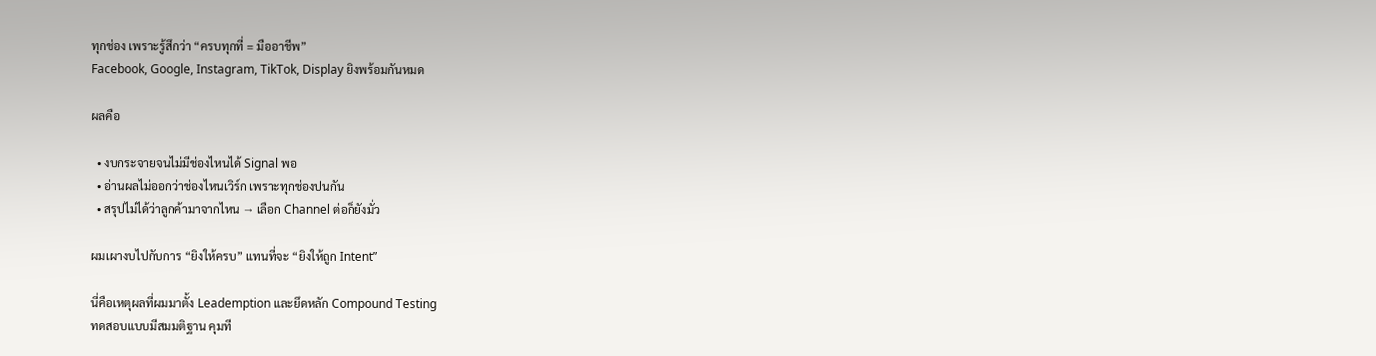ทุกช่อง เพราะรู้สึกว่า “ครบทุกที่ = มืออาชีพ”
Facebook, Google, Instagram, TikTok, Display ยิงพร้อมกันหมด

ผลคือ

  • งบกระจายจนไม่มีช่องไหนได้ Signal พอ
  • อ่านผลไม่ออกว่าช่องไหนเวิร์ก เพราะทุกช่องปนกัน
  • สรุปไม่ได้ว่าลูกค้ามาจากไหน → เลือก Channel ต่อก็ยังมั่ว

ผมเผางบไปกับการ “ยิงให้ครบ” แทนที่จะ “ยิงให้ถูก Intent”

นี่คือเหตุผลที่ผมมาตั้ง Leademption และยึดหลัก Compound Testing
ทดสอบแบบมีสมมติฐาน คุมที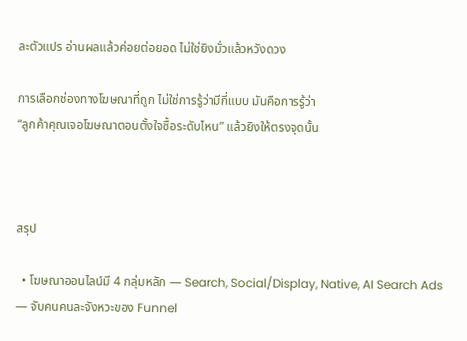ละตัวแปร อ่านผลแล้วค่อยต่อยอด ไม่ใช่ยิงมั่วแล้วหวังดวง

การเลือกช่องทางโฆษณาที่ถูก ไม่ใช่การรู้ว่ามีกี่แบบ มันคือการรู้ว่า
“ลูกค้าคุณเจอโฆษณาตอนตั้งใจซื้อระดับไหน” แล้วยิงให้ตรงจุดนั้น



สรุป

  • โฆษณาออนไลน์มี 4 กลุ่มหลัก — Search, Social/Display, Native, AI Search Ads — จับคนคนละจังหวะของ Funnel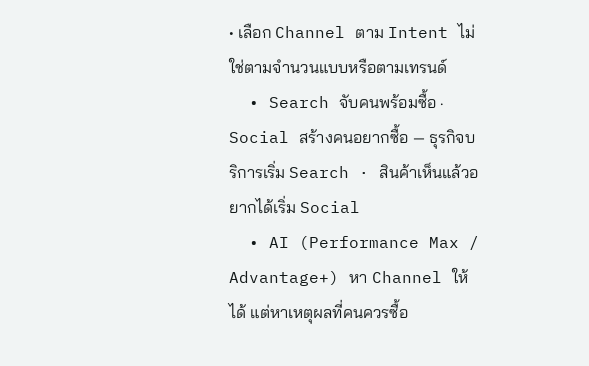• เลือก Channel ตาม Intent ไม่ใช่ตามจำนวนแบบหรือตามเทรนด์
  • Search จับคนพร้อมซื้อ · Social สร้างคนอยากซื้อ — ธุรกิจบริการเริ่ม Search · สินค้าเห็นแล้วอยากได้เริ่ม Social
  • AI (Performance Max / Advantage+) หา Channel ให้ได้ แต่หาเหตุผลที่คนควรซื้อ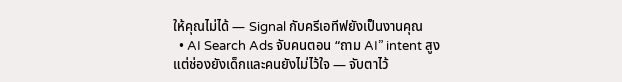ให้คุณไม่ได้ — Signal กับครีเอทีฟยังเป็นงานคุณ
  • AI Search Ads จับคนตอน “ถาม AI” intent สูง แต่ช่องยังเด็กและคนยังไม่ไว้ใจ — จับตาไว้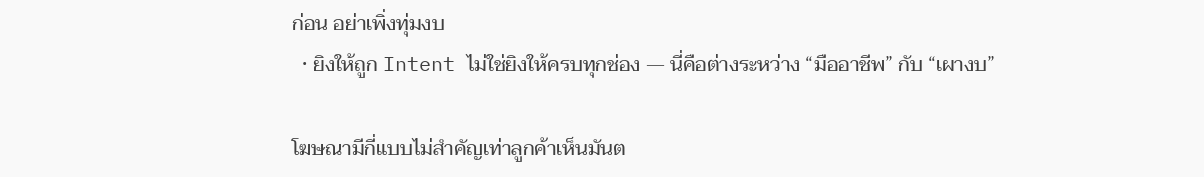ก่อน อย่าเพิ่งทุ่มงบ
  • ยิงให้ถูก Intent ไม่ใช่ยิงให้ครบทุกช่อง — นี่คือต่างระหว่าง “มืออาชีพ” กับ “เผางบ”

โฆษณามีกี่แบบไม่สำคัญเท่าลูกค้าเห็นมันต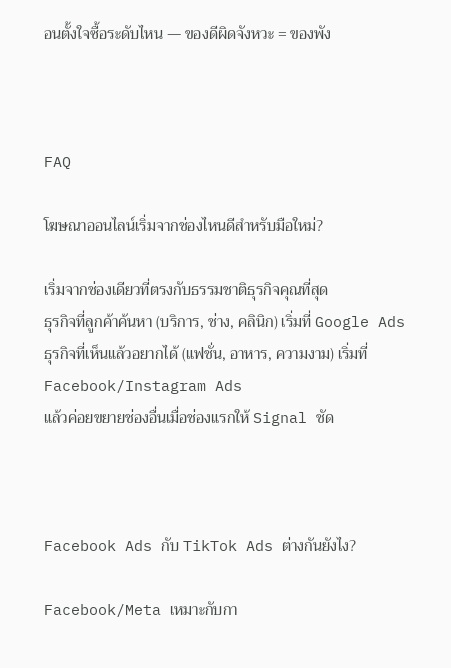อนตั้งใจซื้อระดับไหน — ของดีผิดจังหวะ = ของพัง



FAQ

โฆษณาออนไลน์เริ่มจากช่องไหนดีสำหรับมือใหม่?

เริ่มจากช่องเดียวที่ตรงกับธรรมชาติธุรกิจคุณที่สุด
ธุรกิจที่ลูกค้าค้นหา (บริการ, ช่าง, คลินิก) เริ่มที่ Google Ads
ธุรกิจที่เห็นแล้วอยากได้ (แฟชั่น, อาหาร, ความงาม) เริ่มที่ Facebook/Instagram Ads
แล้วค่อยขยายช่องอื่นเมื่อช่องแรกให้ Signal ชัด



Facebook Ads กับ TikTok Ads ต่างกันยังไง?

Facebook/Meta เหมาะกับกา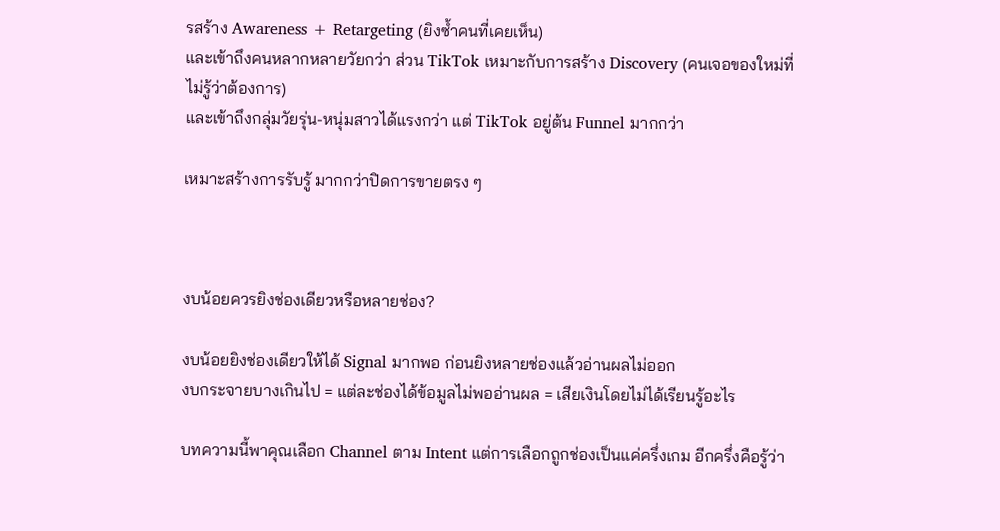รสร้าง Awareness + Retargeting (ยิงซ้ำคนที่เคยเห็น)
และเข้าถึงคนหลากหลายวัยกว่า ส่วน TikTok เหมาะกับการสร้าง Discovery (คนเจอของใหม่ที่ไม่รู้ว่าต้องการ)
และเข้าถึงกลุ่มวัยรุ่น-หนุ่มสาวได้แรงกว่า แต่ TikTok อยู่ต้น Funnel มากกว่า

เหมาะสร้างการรับรู้ มากกว่าปิดการขายตรง ๆ



งบน้อยควรยิงช่องเดียวหรือหลายช่อง?

งบน้อยยิงช่องเดียวให้ได้ Signal มากพอ ก่อนยิงหลายช่องแล้วอ่านผลไม่ออก
งบกระจายบางเกินไป = แต่ละช่องได้ข้อมูลไม่พออ่านผล = เสียเงินโดยไม่ได้เรียนรู้อะไร

บทความนี้พาคุณเลือก Channel ตาม Intent แต่การเลือกถูกช่องเป็นแค่ครึ่งเกม อีกครึ่งคือรู้ว่า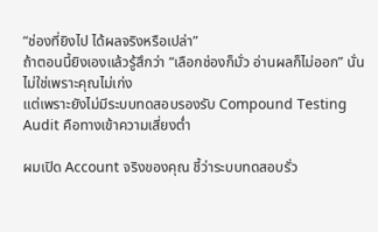“ช่องที่ยิงไป ได้ผลจริงหรือเปล่า”
ถ้าตอนนี้ยิงเองแล้วรู้สึกว่า “เลือกช่องก็มั่ว อ่านผลก็ไม่ออก” นั่นไม่ใช่เพราะคุณไม่เก่ง
แต่เพราะยังไม่มีระบบทดสอบรองรับ Compound Testing Audit คือทางเข้าความเสี่ยงต่ำ

ผมเปิด Account จริงของคุณ ชี้ว่าระบบทดสอบรั่ว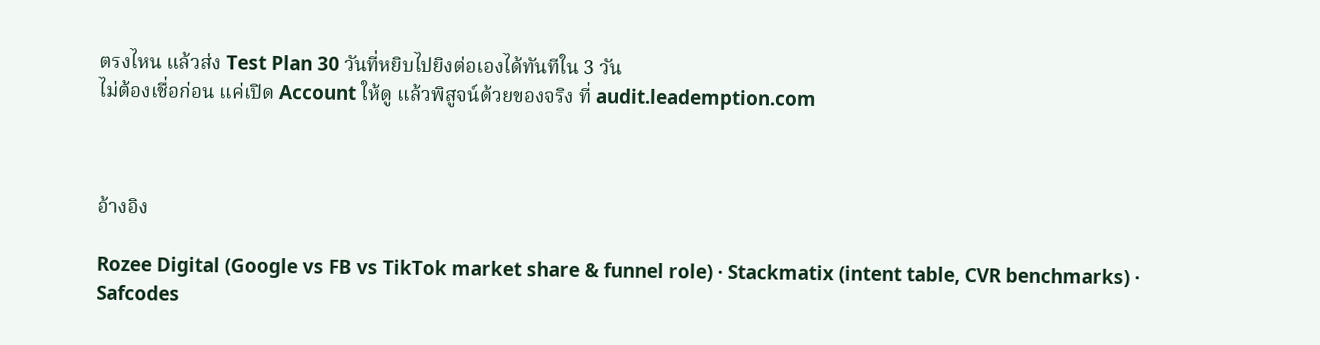ตรงไหน แล้วส่ง Test Plan 30 วันที่หยิบไปยิงต่อเองได้ทันทีใน 3 วัน
ไม่ต้องเชื่อก่อน แค่เปิด Account ให้ดู แล้วพิสูจน์ด้วยของจริง ที่ audit.leademption.com



อ้างอิง

Rozee Digital (Google vs FB vs TikTok market share & funnel role) · Stackmatix (intent table, CVR benchmarks) · Safcodes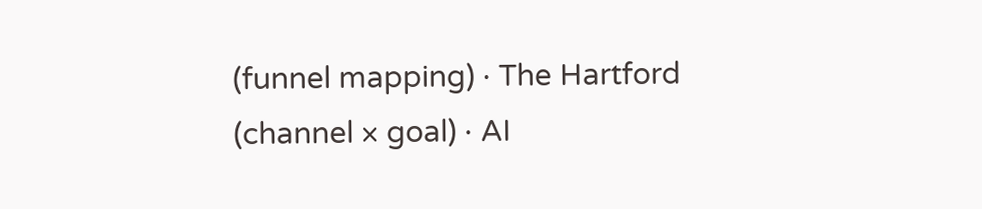(funnel mapping) · The Hartford (channel × goal) · AI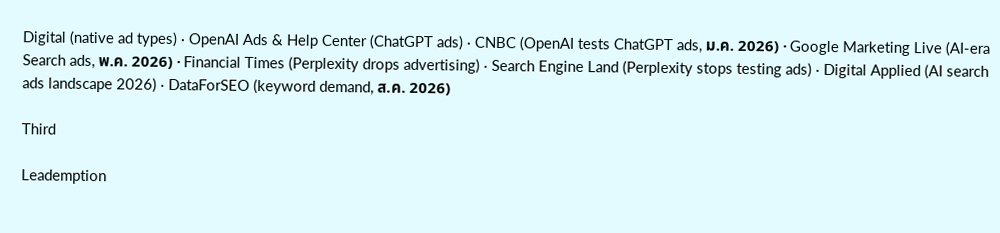Digital (native ad types) · OpenAI Ads & Help Center (ChatGPT ads) · CNBC (OpenAI tests ChatGPT ads, ม.ค. 2026) · Google Marketing Live (AI-era Search ads, พ.ค. 2026) · Financial Times (Perplexity drops advertising) · Search Engine Land (Perplexity stops testing ads) · Digital Applied (AI search ads landscape 2026) · DataForSEO (keyword demand, ส.ค. 2026)

Third

Leademption